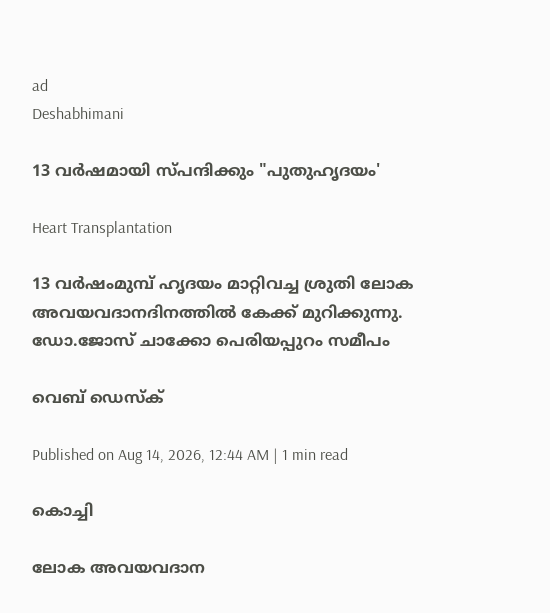ad
Deshabhimani

13 വര്‍ഷമായി സ്പന്ദിക്കും "പുതുഹൃദയം'

Heart Transplantation

13 വര്‍ഷംമുമ്പ്‌ ഹൃദയം മാറ്റിവച്ച ശ്രുതി ലോക അവയവദാനദിനത്തില്‍ കേക്ക് മുറിക്കുന്നു.
ഡോ.ജോസ് ചാക്കോ പെരിയപ്പുറം സമീപം

വെബ് ഡെസ്ക്

Published on Aug 14, 2026, 12:44 AM | 1 min read

കൊച്ചി

ലോക അവയവദാന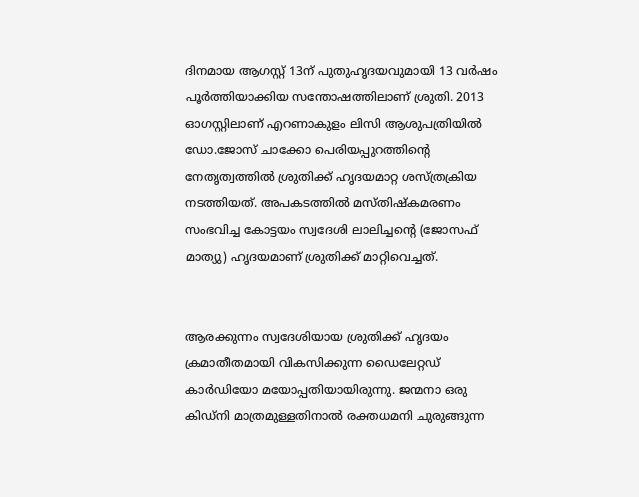ദിനമായ ആഗസ്റ്റ് 13ന് പുതുഹൃദയവുമായി 13 വര്‍ഷം പൂര്‍ത്തിയാക്കിയ സന്തോഷത്തിലാണ് ശ്രുതി. 2013 ഓഗസ്റ്റിലാണ് എറണാകുളം ലിസി ആശുപത്രിയില്‍ ഡോ.ജോസ് ചാക്കോ പെരിയപ്പുറത്തിന്റെ നേതൃത്വത്തില്‍ ശ്രുതിക്ക് ഹൃദയമാറ്റ ശസ്ത്രക്രിയ നടത്തിയത്. അപകടത്തില്‍ മസ്‌തിഷ്‌കമരണം സംഭവിച്ച കോട്ടയം സ്വദേശി ലാലിച്ചന്റെ (ജോസഫ് മാത്യു) ഹൃദയമാണ് ശ്രുതിക്ക് മാറ്റിവെച്ചത്.


ആരക്കുന്നം സ്വദേശിയായ ശ്രുതിക്ക് ഹൃദയം ക്രമാതീതമായി വികസിക്കുന്ന ഡൈലേറ്റഡ് കാര്‍ഡിയോ മയോപ്പതിയായിരുന്നു. ജന്മനാ ഒരു കിഡ്നി മാത്രമുള്ളതിനാൽ രക്തധമനി ചുരുങ്ങുന്ന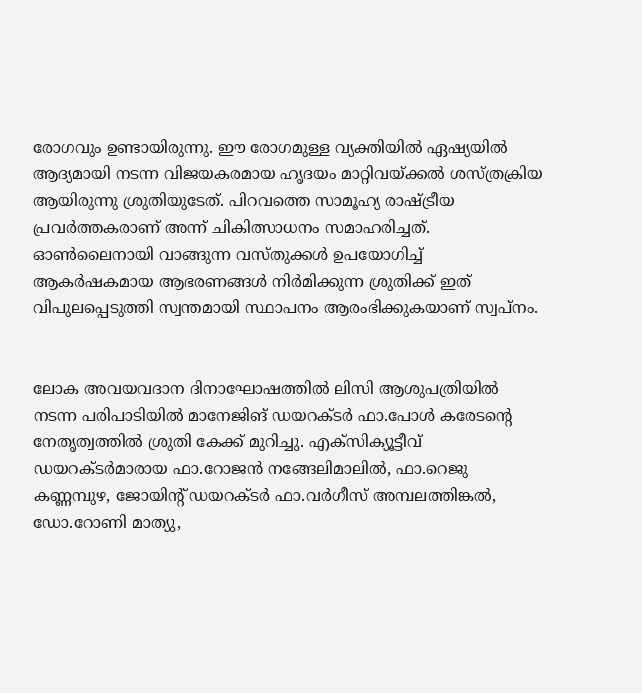രോഗവും ഉണ്ടായിരുന്നു. ഈ രോഗമുള്ള വ്യക്തിയില്‍ ഏഷ്യയില്‍ ആദ്യമായി നടന്ന വിജയകരമായ ഹൃദയം മാറ്റിവയ്ക്കല്‍ ശസ്ത്രക്രിയ ആയിരുന്നു ശ്രുതിയുടേത്‌. പിറവത്തെ സാമൂഹ്യ രാഷ്ട്രീയ പ്രവര്‍ത്തകരാണ് അന്ന് ചികിത്സാധനം സമാഹരിച്ചത്. ഓണ്‍ലൈനായി വാങ്ങുന്ന വസ്തുക്കള്‍ ഉപയോഗിച്ച് ആകര്‍ഷകമായ ആഭരണങ്ങള്‍ നിർമിക്കുന്ന ശ്രുതിക്ക്‌ ഇത് വിപുലപ്പെടുത്തി സ്വന്തമായി സ്ഥാപനം ആരംഭിക്കുകയാണ് സ്വപ്നം.


ലോക അവയവദാന ദിനാഘോഷത്തിൽ ലിസി ആശുപത്രിയില്‍ നടന്ന പരിപാടിയിൽ മാനേജിങ് ഡയറക്ടര്‍ ഫാ.പോള്‍ കരേടന്റെ നേതൃത്വത്തില്‍ ശ്രുതി കേക്ക് മുറിച്ചു. എക്സിക്യൂട്ടീവ് ഡയറക്ടര്‍മാരായ ഫാ.റോജന്‍ നങ്ങേലിമാലില്‍, ഫാ.റെജു കണ്ണമ്പുഴ, ജോയിന്റ് ഡയറക്ടര്‍ ഫാ.വര്‍ഗീസ് അമ്പലത്തിങ്കല്‍, ഡോ.റോണി മാത്യു,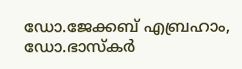ഡോ.ജേക്കബ് എബ്രഹാം, ഡോ.ഭാസ്കര്‍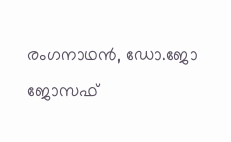രംഗനാഥന്‍, ഡോ.ജോ ജോസഫ്‌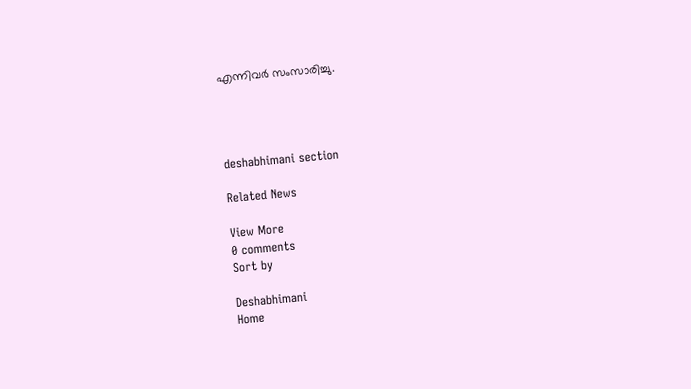എന്നിവര്‍ സംസാരിച്ചു.




deshabhimani section

Related News

View More
0 comments
Sort by

Deshabhimani
Home